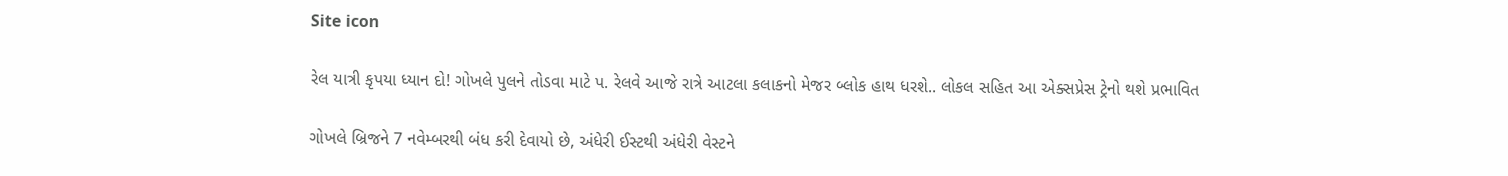Site icon

રેલ યાત્રી કૃપયા ધ્યાન દો! ગોખલે પુલને તોડવા માટે પ. રેલવે આજે રાત્રે આટલા કલાકનો મેજર બ્લોક હાથ ધરશે.. લોકલ સહિત આ એક્સપ્રેસ ટ્રેનો થશે પ્રભાવિત

ગોખલે બ્રિજને 7 નવેમ્બરથી બંધ કરી દેવાયો છે, અંધેરી ઈસ્ટથી અંધેરી વેસ્ટને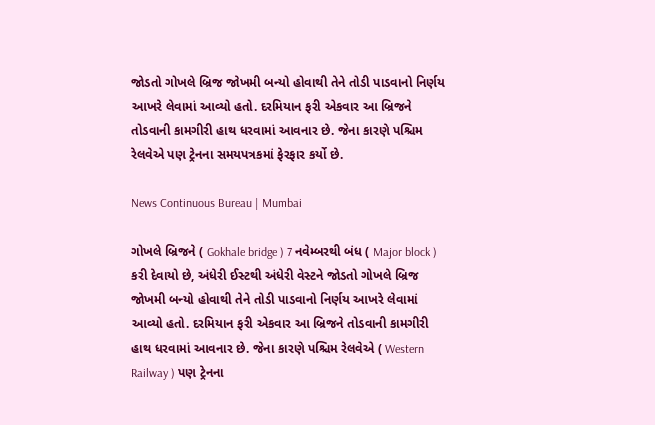જોડતો ગોખલે બ્રિજ જોખમી બન્યો હોવાથી તેને તોડી પાડવાનો નિર્ણય આખરે લેવામાં આવ્યો હતો. દરમિયાન ફરી એકવાર આ બ્રિજને તોડવાની કામગીરી હાથ ધરવામાં આવનાર છે. જેના કારણે પશ્ચિમ રેલવેએ પણ ટ્રેનના સમયપત્રકમાં ફેરફાર કર્યો છે.

News Continuous Bureau | Mumbai

ગોખલે બ્રિજને ( Gokhale bridge ) 7 નવેમ્બરથી બંધ ( Major block ) કરી દેવાયો છે, અંધેરી ઈસ્ટથી અંધેરી વેસ્ટને જોડતો ગોખલે બ્રિજ જોખમી બન્યો હોવાથી તેને તોડી પાડવાનો નિર્ણય આખરે લેવામાં આવ્યો હતો. દરમિયાન ફરી એકવાર આ બ્રિજને તોડવાની કામગીરી હાથ ધરવામાં આવનાર છે. જેના કારણે પશ્ચિમ રેલવેએ ( Western Railway ) પણ ટ્રેનના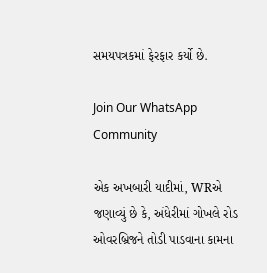સમયપત્રકમાં ફેરફાર કર્યો છે.

Join Our WhatsApp Community

એક અખબારી યાદીમાં, WRએ જણાવ્યું છે કે, અંધેરીમાં ગોખલે રોડ ઓવરબ્રિજને તોડી પાડવાના કામના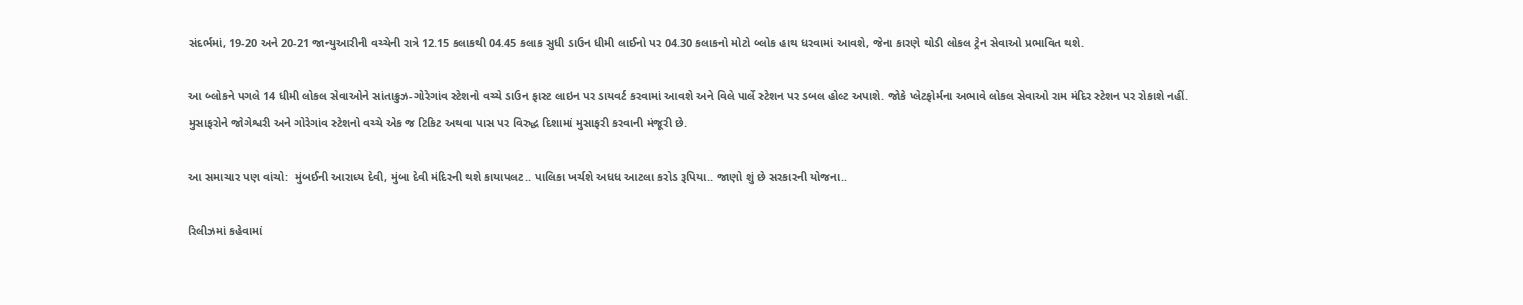સંદર્ભમાં, 19-20 અને 20-21 જાન્યુઆરીની વચ્ચેની રાત્રે 12.15 કલાકથી 04.45 કલાક સુધી ડાઉન ધીમી લાઈનો પર 04.30 કલાકનો મોટો બ્લોક હાથ ધરવામાં આવશે, જેના કારણે થોડી લોકલ ટ્રેન સેવાઓ પ્રભાવિત થશે.

આ બ્લોકને પગલે 14 ધીમી લોકલ સેવાઓને સાંતાક્રુઝ-ગોરેગાંવ સ્ટેશનો વચ્ચે ડાઉન ફાસ્ટ લાઇન પર ડાયવર્ટ કરવામાં આવશે અને વિલે પાર્લે સ્ટેશન પર ડબલ હોલ્ટ અપાશે. જોકે પ્લેટફોર્મના અભાવે લોકલ સેવાઓ રામ મંદિર સ્ટેશન પર રોકાશે નહીં. મુસાફરોને જોગેશ્વરી અને ગોરેગાંવ સ્ટેશનો વચ્ચે એક જ ટિકિટ અથવા પાસ પર વિરુદ્ધ દિશામાં મુસાફરી કરવાની મંજૂરી છે.

આ સમાચાર પણ વાંચો:  મુંબઈની આરાધ્ય દેવી, મુંબા દેવી મંદિરની થશે કાયાપલટ.. પાલિકા ખર્ચશે અધધ આટલા કરોડ રૂપિયા.. જાણો શું છે સરકારની યોજના..

રિલીઝમાં કહેવામાં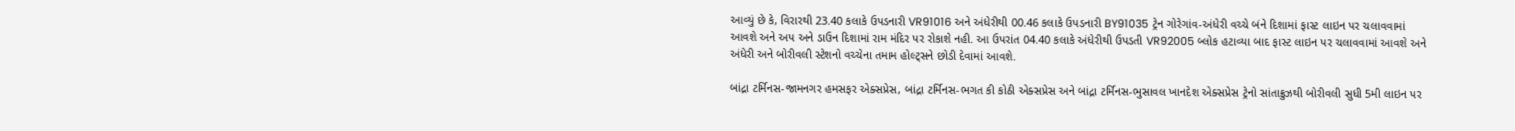આવ્યું છે કે, વિરારથી 23.40 કલાકે ઉપડનારી VR91016 અને અંધેરીથી 00.46 કલાકે ઉપડનારી BY91035 ટ્રેન ગોરેગાંવ-અંધેરી વચ્ચે બંને દિશામાં ફાસ્ટ લાઇન પર ચલાવવામાં આવશે અને અપ અને ડાઉન દિશામાં રામ મંદિર પર રોકાશે નહી. આ ઉપરાંત 04.40 કલાકે અંધેરીથી ઉપડતી VR92005 બ્લોક હટાવ્યા બાદ ફાસ્ટ લાઇન પર ચલાવવામાં આવશે અને અંધેરી અને બોરીવલી સ્ટેશનો વચ્ચેના તમામ હોલ્ટ્સને છોડી દેવામાં આવશે.

બાંદ્રા ટર્મિનસ-જામનગર હમસફર એક્સપ્રેસ, બાંદ્રા ટર્મિનસ-ભગત કી કોઠી એક્સપ્રેસ અને બાંદ્રા ટર્મિનસ-ભુસાવલ ખાનદેશ એક્સપ્રેસ ટ્રેનો સાંતાક્રુઝથી બોરીવલી સુધી 5મી લાઇન પર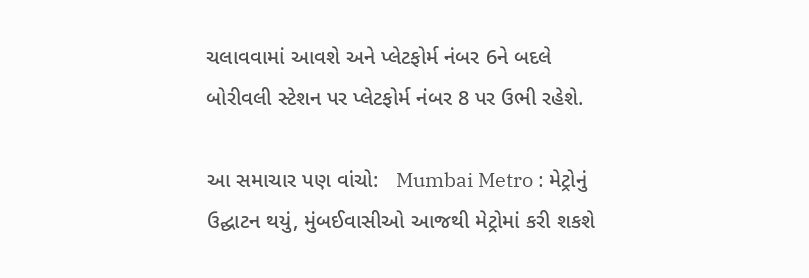ચલાવવામાં આવશે અને પ્લેટફોર્મ નંબર 6ને બદલે બોરીવલી સ્ટેશન પર પ્લેટફોર્મ નંબર 8 પર ઉભી રહેશે.

આ સમાચાર પણ વાંચો:   Mumbai Metro : મેટ્રોનું ઉદ્ઘાટન થયું, મુંબઈવાસીઓ આજથી મેટ્રોમાં કરી શકશે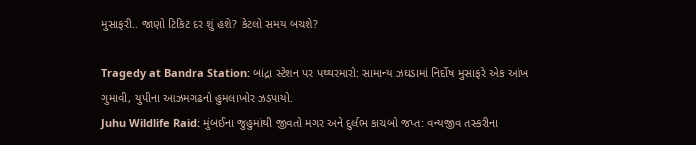મુસાફરી.. જાણો ટિકિટ દર શું હશે? કેટલો સમય બચશે?

Tragedy at Bandra Station: બાંદ્રા સ્ટેશન પર પથ્થરમારો: સામાન્ય ઝઘડામાં નિર્દોષ મુસાફરે એક આંખ ગુમાવી, યુપીના આઝમગઢનો હુમલાખોર ઝડપાયો.
Juhu Wildlife Raid: મુંબઈના જુહુમાંથી જીવતો મગર અને દુર્લભ કાચબો જપ્ત: વન્યજીવ તસ્કરીના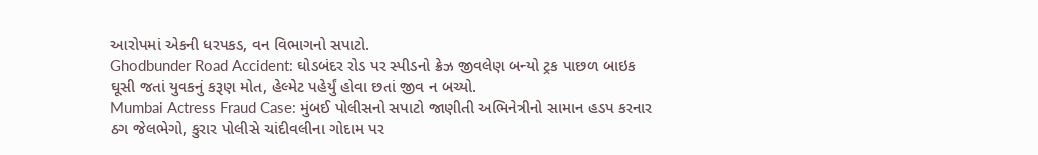આરોપમાં એકની ધરપકડ, વન વિભાગનો સપાટો.
Ghodbunder Road Accident: ઘોડબંદર રોડ પર સ્પીડનો ક્રેઝ જીવલેણ બન્યો ટ્રક પાછળ બાઇક ઘૂસી જતાં યુવકનું કરૂણ મોત, હેલ્મેટ પહેર્યું હોવા છતાં જીવ ન બચ્યો.
Mumbai Actress Fraud Case: મુંબઈ પોલીસનો સપાટો જાણીતી અભિનેત્રીનો સામાન હડપ કરનાર ઠગ જેલભેગો, કુરાર પોલીસે ચાંદીવલીના ગોદામ પર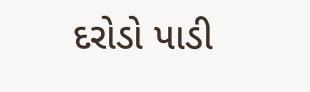દરોડો પાડી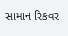સામાન રિકવર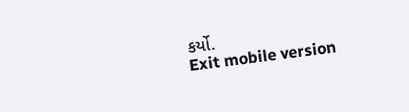કર્યો.
Exit mobile version